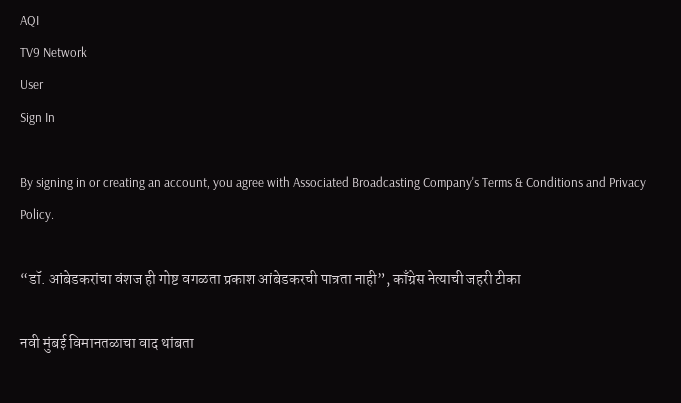AQI
TV9 Network
User
Sign In

By signing in or creating an account, you agree with Associated Broadcasting Company's Terms & Conditions and Privacy Policy.

“डॉ. आंबेडकरांचा वंशज ही गोष्ट वगळता प्रकाश आंबेडकरची पात्रता नाही”, काँग्रेस नेत्याची जहरी टीका

नवी मुंबई विमानतळाचा वाद थांबता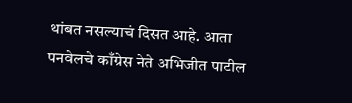थांबत नसल्याचं दिसत आहे. आता पनवेलचे काँग्रेस नेते अभिजीत पाटील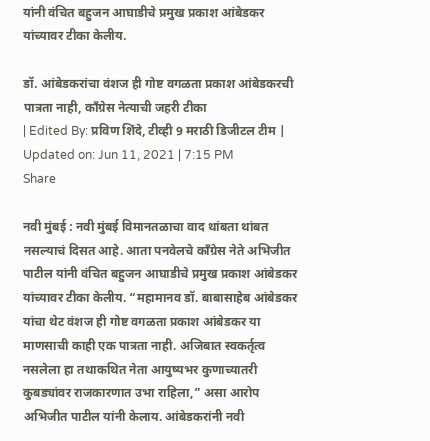यांनी वंचित बहुजन आघाडीचे प्रमुख प्रकाश आंबेडकर यांच्यावर टीका केलीय.

डॉ. आंबेडकरांचा वंशज ही गोष्ट वगळता प्रकाश आंबेडकरची पात्रता नाही, काँग्रेस नेत्याची जहरी टीका
| Edited By: प्रविण शिंदे, टीव्ही 9 मराठी डिजीटल टीम | Updated on: Jun 11, 2021 | 7:15 PM
Share

नवी मुंबई : नवी मुंबई विमानतळाचा वाद थांबता थांबत नसल्याचं दिसत आहे. आता पनवेलचे काँग्रेस नेते अभिजीत पाटील यांनी वंचित बहुजन आघाडीचे प्रमुख प्रकाश आंबेडकर यांच्यावर टीका केलीय. “महामानव डॉ. बाबासाहेब आंबेडकर यांचा थेट वंशज ही गोष्ट वगळता प्रकाश आंबेडकर या माणसाची काही एक पात्रता नाही. अजिबात स्वकर्तृत्व नसलेला हा तथाकथित नेता आयुष्यभर कुणाच्यातरी कुबड्यांवर राजकारणात उभा राहिला,” असा आरोप अभिजीत पाटील यांनी केलाय. आंबेडकरांनी नवी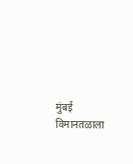मुंबई विमानतळाला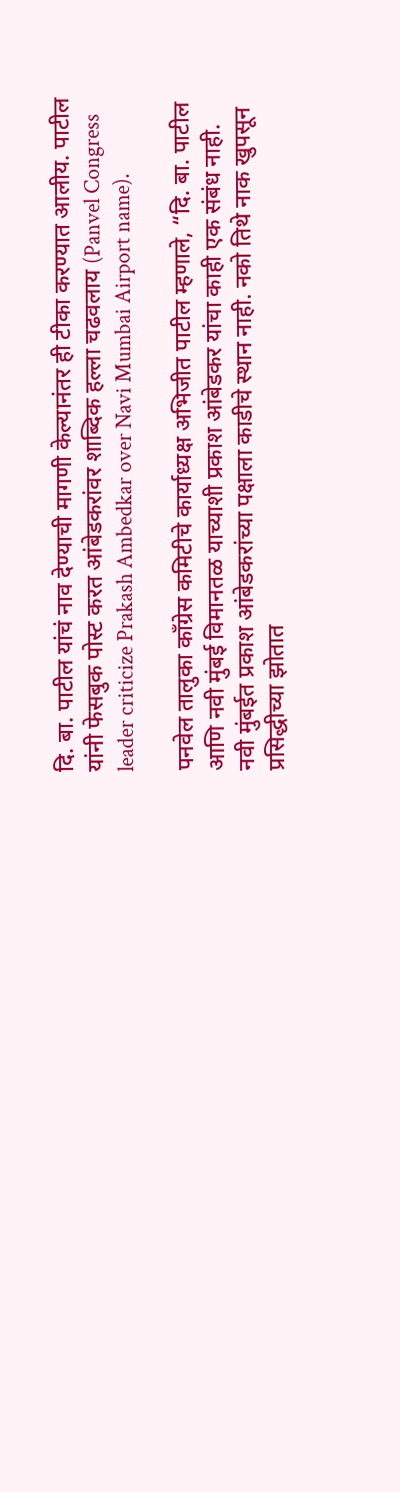दि. बा. पाटील यांचं नाव देण्याची मागणी केल्यानंतर ही टीका करण्यात आलीय. पाटील यांनी फेसबुक पोस्ट करत आंबेडकरांवर शाब्दिक हल्ला चढवलाय (Panvel Congress leader criticize Prakash Ambedkar over Navi Mumbai Airport name).

पनवेल तालुका काँग्रेस कमिटीचे कार्याध्यक्ष अभिजीत पाटील म्हणाले, “दि. बा. पाटील आणि नवी मुंबई विमानतळ याच्याशी प्रकाश आंबेडकर यांचा काही एक संबंध नाही. नवी मुंबईत प्रकाश आंबेडकरांच्या पक्षाला काडीचे स्थान नाही. नको तिथे नाक खुपसून प्रसिद्धीच्या झोतात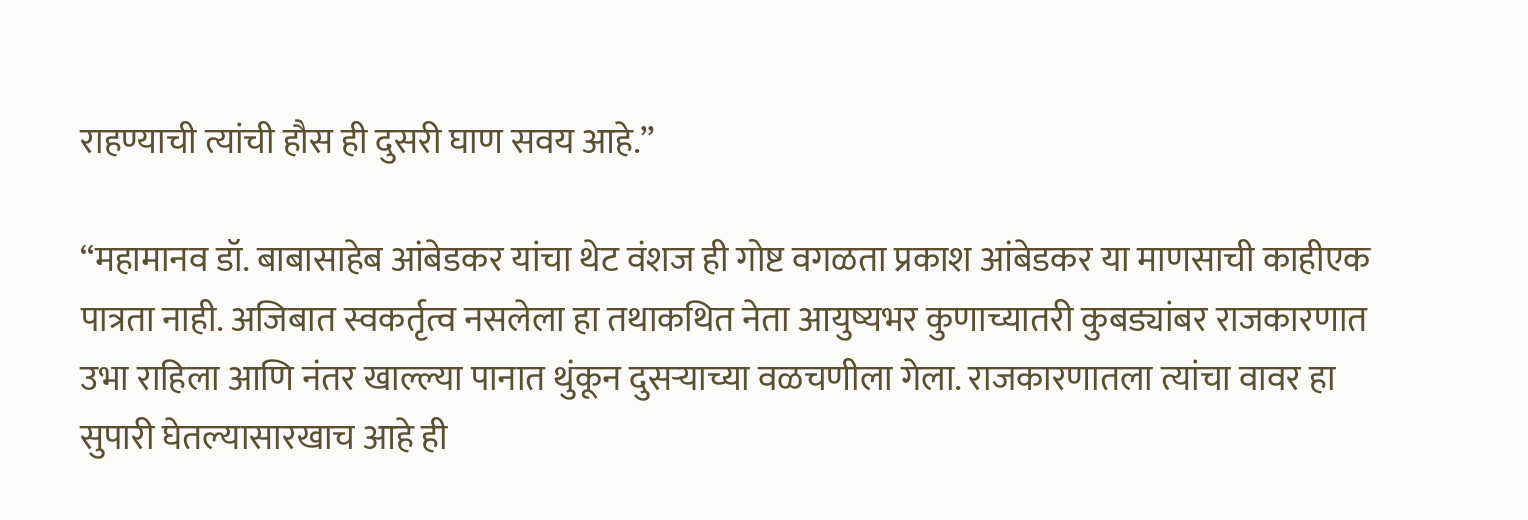राहण्याची त्यांची हौस ही दुसरी घाण सवय आहे.”

“महामानव डॉ. बाबासाहेब आंबेडकर यांचा थेट वंशज ही गोष्ट वगळता प्रकाश आंबेडकर या माणसाची काहीएक पात्रता नाही. अजिबात स्वकर्तृत्व नसलेला हा तथाकथित नेता आयुष्यभर कुणाच्यातरी कुबड्यांबर राजकारणात उभा राहिला आणि नंतर खाल्ल्या पानात थुंकून दुसऱ्याच्या वळचणीला गेला. राजकारणातला त्यांचा वावर हा सुपारी घेतल्यासारखाच आहे ही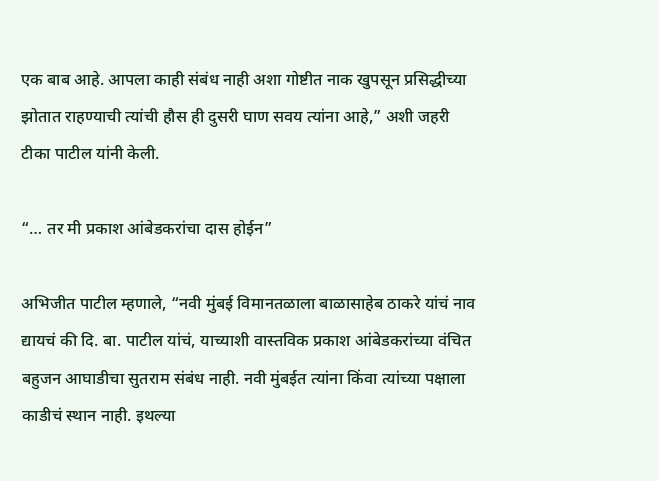एक बाब आहे. आपला काही संबंध नाही अशा गोष्टीत नाक खुपसून प्रसिद्धीच्या झोतात राहण्याची त्यांची हौस ही दुसरी घाण सवय त्यांना आहे,” अशी जहरी टीका पाटील यांनी केली.

“… तर मी प्रकाश आंबेडकरांचा दास होईन”

अभिजीत पाटील म्हणाले, “नवी मुंबई विमानतळाला बाळासाहेब ठाकरे यांचं नाव द्यायचं की दि. बा. पाटील यांचं, याच्याशी वास्तविक प्रकाश आंबेडकरांच्या वंचित बहुजन आघाडीचा सुतराम संबंध नाही. नवी मुंबईत त्यांना किंवा त्यांच्या पक्षाला काडीचं स्थान नाही. इथल्या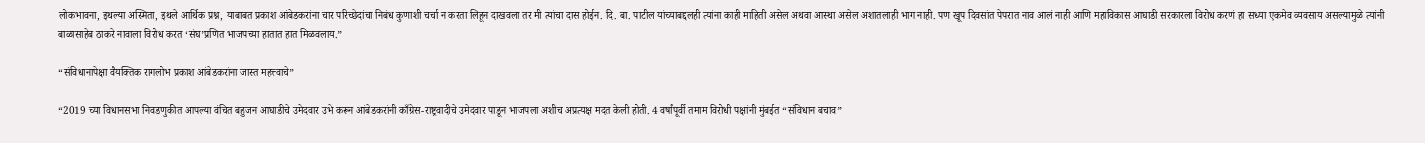लोकभावना, इथल्या अस्मिता, इथले आर्थिक प्रश्न, याबाबत प्रकाश आंबेडकरांना चार परिच्छेदांचा निबंध कुणाशी चर्चा न करता लिहून दाखवला तर मी त्यांचा दास होईन. दि. बा. पाटील यांच्याबद्दलही त्यांना काही माहिती असेल अथवा आस्था असेल अशातलाही भाग नाही. पण खूप दिवसांत पेपरात नाव आलं नाही आणि महाविकास आघाडी सरकारला विरोध करणं हा सध्या एकमेव व्यवसाय असल्यामुळे त्यांनी बाळासाहेब ठाकरे नावाला विरोध करत ‘संघ’प्रणित भाजपच्या हातात हात मिळवलाय.”

“संविधानापेक्षा वैयक्तिक रागलोभ प्रकाश आंबेडकरांना जास्त महत्त्वाचे”

“2019 च्या विधानसभा निवडणुकीत आपल्या वंचित बहुजन आघाडीचे उमेदवार उभे करून आंबेडकरांनी काँग्रेस-राष्ट्रवादीचे उमेदवार पाडून भाजपला अशीच अप्रत्यक्ष मदत केली होती. 4 वर्षांपूर्वी तमाम विरोधी पक्षांनी मुंबईत “संविधान बचाव”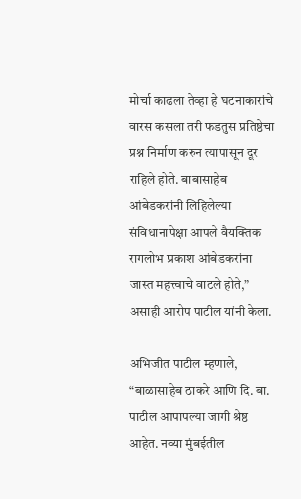मोर्चा काढला तेव्हा हे घटनाकारांचे वारस कसला तरी फडतुस प्रतिष्ठेचा प्रश्न निर्माण करुन त्यापासून दूर राहिले होते. बाबासाहेब आंबेडकरांनी लिहिलेल्या संविधानापेक्षा आपले वैयक्तिक रागलोभ प्रकाश आंबेडकरांना जास्त महत्त्वाचे वाटले होते,” असाही आरोप पाटील यांनी केला.

अभिजीत पाटील म्हणाले, “बाळासाहेब ठाकरे आणि दि. बा. पाटील आपापल्या जागी श्रेष्ठ आहेत. नव्या मुंबईतील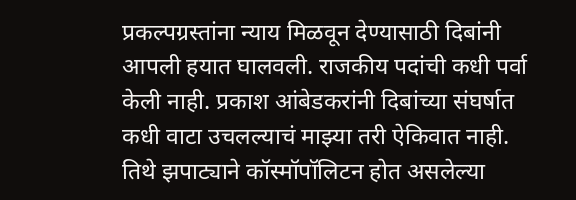प्रकल्पग्रस्तांना न्याय मिळवून देण्यासाठी दिबांनी आपली हयात घालवली. राजकीय पदांची कधी पर्वा केली नाही. प्रकाश आंबेडकरांनी दिबांच्या संघर्षात कधी वाटा उचलल्याचं माझ्या तरी ऐकिवात नाही. तिथे झपाट्याने कॉस्मॉपॉलिटन होत असलेल्या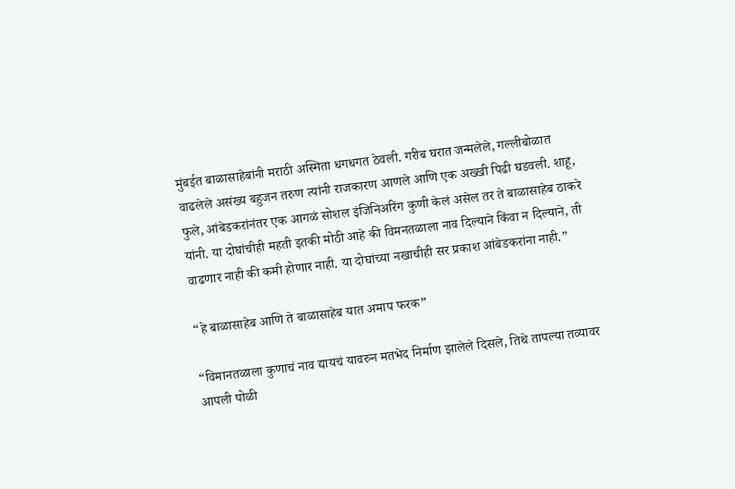मुंबईत बाळासाहेबांनी मराठी अस्मिता धगधगत ठेवली. गरीब घरात जन्मलेले, गल्लीबोळात वाढलेले असंख्य बहुजन तरुण त्यांनी राजकारण आणले आणि एक अख्खी पिढी घडवली. शाहू, फुले, आंबेडकरांनंतर एक आगळं सोशल इंजिनिअरिंग कुणी केलं असेल तर ते बाळासाहेब ठाकरे यांनी. या दोघांचीही महती इतकी मोठी आहे की विमनतळाला नाव दिल्याने किंवा न दिल्याने, ती वाढणार नाही की कमी होणार नाही. या दोघांच्या नखाचीही सर प्रकाश आंबेडकरांना नाही.”

“हे बाळासाहेब आणि ते बाळासाहेब यात अमाप फरक”

“विमानतळाला कुणाचं नाव द्यायचं यावरुन मतभेद निर्माण झालेले दिसले, तिथे तापल्या तव्यावर आपली पोळी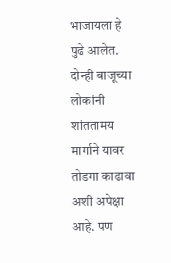भाजायला हे पुढे आलेत. दोन्ही बाजूच्या लोकांनी शांततामय मार्गाने यावर तोडगा काढावा अशी अपेक्षा आहे. पण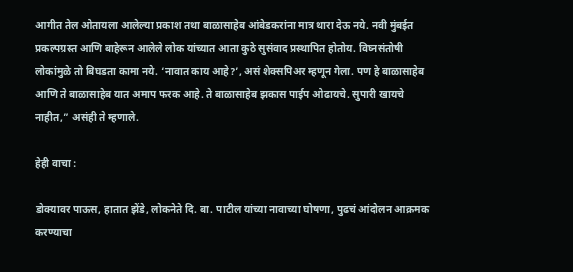आगीत तेल ओतायला आलेल्या प्रकाश तथा बाळासाहेब आंबेडकरांना मात्र थारा देऊ नये. नवी मुंबईत प्रकल्पग्रस्त आणि बाहेरून आलेले लोक यांच्यात आता कुठे सुसंवाद प्रस्थापित होतोय. विघ्नसंतोषी लोकांमुळे तो बिघडता कामा नये. ‘नावात काय आहे?’, असं शेक्सपिअर म्हणून गेला. पण हे बाळासाहेब आणि ते बाळासाहेब यात अमाप फरक आहे. ते बाळासाहेब झकास पाईप ओढायचे. सुपारी खायचे नाहीत,” असंही ते म्हणाले.

हेही वाचा :

डोक्यावर पाऊस, हातात झेंडे, लोकनेते दि. बा. पाटील यांच्या नावाच्या घोषणा, पुढचं आंदोलन आक्रमक करण्याचा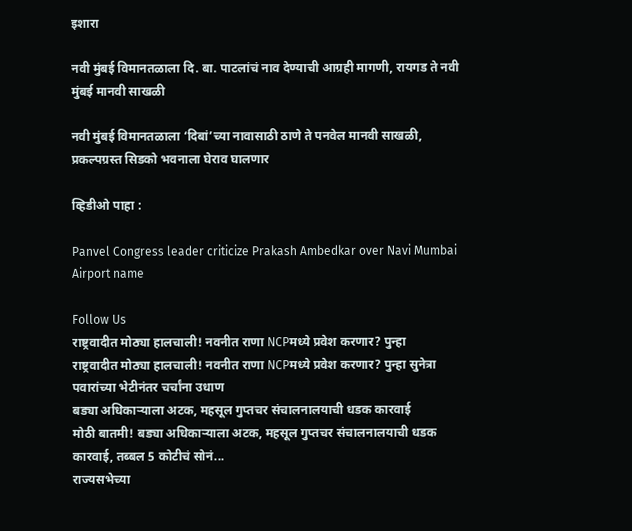इशारा

नवी मुंबई विमानतळाला दि. बा. पाटलांचं नाव देण्याची आग्रही मागणी, रायगड ते नवी मुंबई मानवी साखळी

नवी मुंबई विमानतळाला ‘दिबां’च्या नावासाठी ठाणे ते पनवेल मानवी साखळी, प्रकल्पग्रस्त सिडको भवनाला घेराव घालणार

व्हिडीओ पाहा :

Panvel Congress leader criticize Prakash Ambedkar over Navi Mumbai Airport name

Follow Us
राष्ट्रवादीत मोठ्या हालचाली! नवनीत राणा NCPमध्ये प्रवेश करणार? पुन्हा
राष्ट्रवादीत मोठ्या हालचाली! नवनीत राणा NCPमध्ये प्रवेश करणार? पुन्हा सुनेत्रा पवारांच्या भेटीनंतर चर्चांना उधाण
बड्या अधिकाऱ्याला अटक, महसूल गुप्तचर संचालनालयाची धडक कारवाई
मोठी बातमी! बड्या अधिकाऱ्याला अटक, महसूल गुप्तचर संचालनालयाची धडक कारवाई, तब्बल 5 कोटीचं सोनं...
राज्यसभेच्या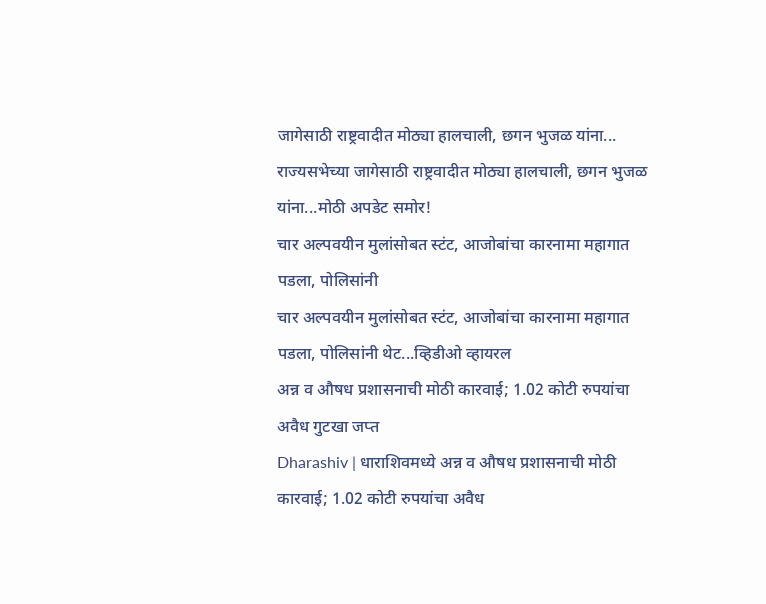जागेसाठी राष्ट्रवादीत मोठ्या हालचाली, छगन भुजळ यांना...
राज्यसभेच्या जागेसाठी राष्ट्रवादीत मोठ्या हालचाली, छगन भुजळ यांना...मोठी अपडेट समोर!
चार अल्पवयीन मुलांसोबत स्टंट, आजोबांचा कारनामा महागात पडला, पोलिसांनी
चार अल्पवयीन मुलांसोबत स्टंट, आजोबांचा कारनामा महागात पडला, पोलिसांनी थेट...व्हिडीओ व्हायरल
अन्न व औषध प्रशासनाची मोठी कारवाई; 1.02 कोटी रुपयांचा अवैध गुटखा जप्त
Dharashiv | धाराशिवमध्ये अन्न व औषध प्रशासनाची मोठी कारवाई; 1.02 कोटी रुपयांचा अवैध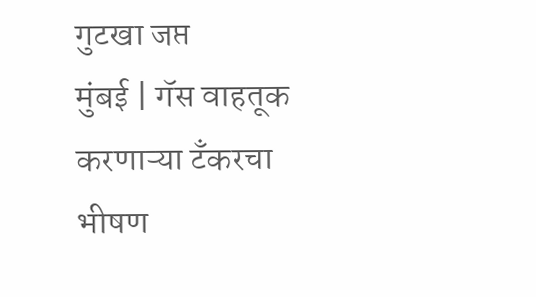गुटखा जप्त
मुंबई | गॅस वाहतूक करणाऱ्या टँकरचा भीषण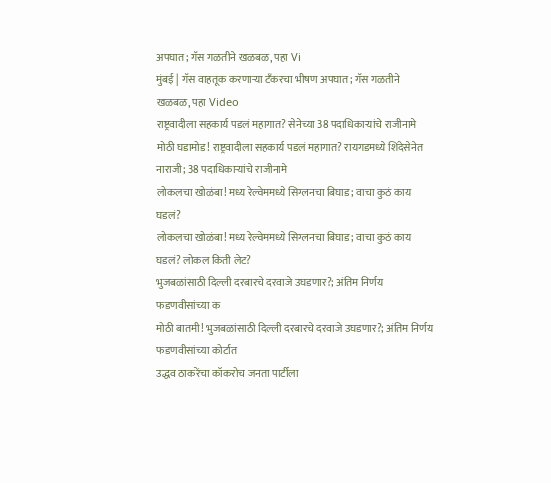अपघात; गॅस गळतीने खळबळ, पहा Vi
मुंबई | गॅस वाहतूक करणाऱ्या टँकरचा भीषण अपघात; गॅस गळतीने खळबळ, पहा Video
राष्ट्रवादीला सहकार्य पडलं महागात? सेनेच्या 38 पदाधिकाऱ्यांचे राजीनामे
मोठी घडामोड! राष्ट्रवादीला सहकार्य पडलं महागात? रायगडमध्ये शिंदेसेनेत नाराजी; 38 पदाधिकाऱ्यांचे राजीनामे
लोकलचा खोळंबा! मध्य रेल्वेममध्ये सिग्लनचा बिघाड; वाचा कुठं काय घडलं?
लोकलचा खोळंबा! मध्य रेल्वेममध्ये सिग्लनचा बिघाड; वाचा कुठं काय घडलं? लोकल किती लेट?
भुजबळांसाठी दिल्ली दरबारचे दरवाजे उघडणार?; अंतिम निर्णय फडणवीसांच्या क
मोठी बातमी! भुजबळांसाठी दिल्ली दरबारचे दरवाजे उघडणार?; अंतिम निर्णय फडणवीसांच्या कोर्टात
उद्धव ठाकरेंचा कॉकरोच जनता पार्टीला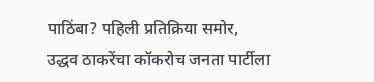पाठिंबा? पहिली प्रतिक्रिया समोर,
उद्धव ठाकरेंचा कॉकरोच जनता पार्टीला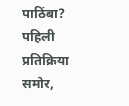पाठिंबा? पहिली प्रतिक्रिया समोर,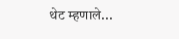थेट म्हणाले...